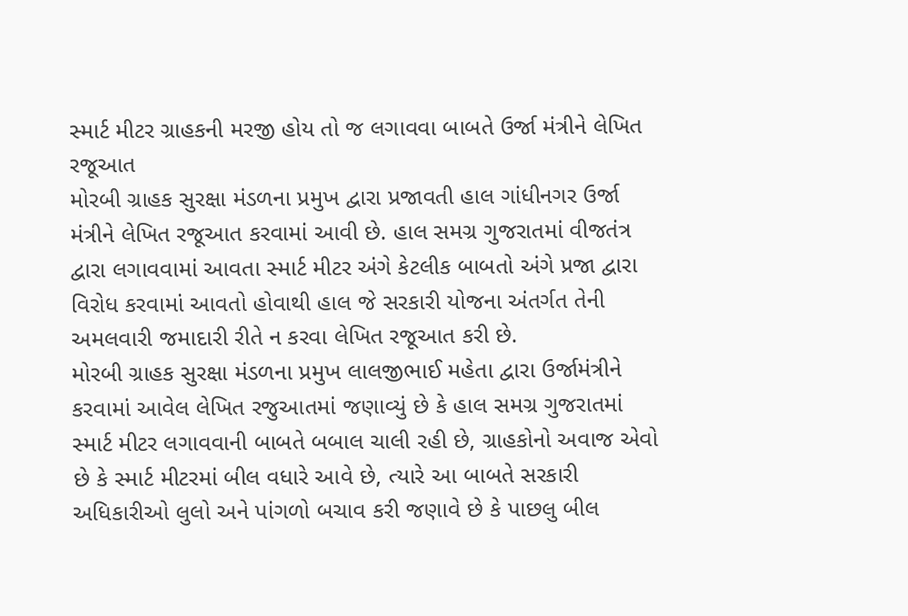સ્માર્ટ મીટર ગ્રાહકની મરજી હોય તો જ લગાવવા બાબતે ઉર્જા મંત્રીને લેખિત રજૂઆત
મોરબી ગ્રાહક સુરક્ષા મંડળના પ્રમુખ દ્વારા પ્રજાવતી હાલ ગાંધીનગર ઉર્જા મંત્રીને લેખિત રજૂઆત કરવામાં આવી છે. હાલ સમગ્ર ગુજરાતમાં વીજતંત્ર દ્વારા લગાવવામાં આવતા સ્માર્ટ મીટર અંગે કેટલીક બાબતો અંગે પ્રજા દ્વારા વિરોધ કરવામાં આવતો હોવાથી હાલ જે સરકારી યોજના અંતર્ગત તેની અમલવારી જમાદારી રીતે ન કરવા લેખિત રજૂઆત કરી છે.
મોરબી ગ્રાહક સુરક્ષા મંડળના પ્રમુખ લાલજીભાઈ મહેતા દ્વારા ઉર્જામંત્રીને કરવામાં આવેલ લેખિત રજુઆતમાં જણાવ્યું છે કે હાલ સમગ્ર ગુજરાતમાં સ્માર્ટ મીટર લગાવવાની બાબતે બબાલ ચાલી રહી છે, ગ્રાહકોનો અવાજ એવો છે કે સ્માર્ટ મીટરમાં બીલ વધારે આવે છે, ત્યારે આ બાબતે સરકારી અધિકારીઓ લુલો અને પાંગળો બચાવ કરી જણાવે છે કે પાછલુ બીલ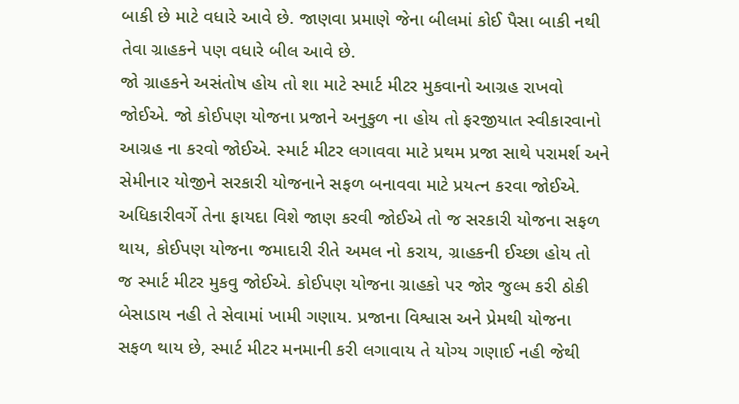બાકી છે માટે વધારે આવે છે. જાણવા પ્રમાણે જેના બીલમાં કોઈ પૈસા બાકી નથી તેવા ગ્રાહકને પણ વધારે બીલ આવે છે.
જો ગ્રાહકને અસંતોષ હોય તો શા માટે સ્માર્ટ મીટર મુકવાનો આગ્રહ રાખવો જોઈએ. જો કોઈપણ યોજના પ્રજાને અનુકુળ ના હોય તો ફરજીયાત સ્વીકારવાનો આગ્રહ ના કરવો જોઈએ. સ્માર્ટ મીટર લગાવવા માટે પ્રથમ પ્રજા સાથે પરામર્શ અને સેમીનાર યોજીને સરકારી યોજનાને સફળ બનાવવા માટે પ્રયત્ન કરવા જોઈએ. અધિકારીવર્ગે તેના ફાયદા વિશે જાણ કરવી જોઈએ તો જ સરકારી યોજના સફળ થાય, કોઈપણ યોજના જમાદારી રીતે અમલ નો કરાય, ગ્રાહકની ઈચ્છા હોય તો જ સ્માર્ટ મીટર મુકવુ જોઈએ. કોઈપણ યોજના ગ્રાહકો પર જોર જુલ્મ કરી ઠોકી બેસાડાય નહી તે સેવામાં ખામી ગણાય. પ્રજાના વિશ્વાસ અને પ્રેમથી યોજના સફળ થાય છે, સ્માર્ટ મીટર મનમાની કરી લગાવાય તે યોગ્ય ગણાઈ નહી જેથી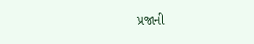પ્રજાની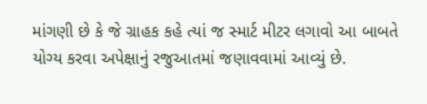માંગણી છે કે જે ગ્રાહક કહે ત્યાં જ સ્માર્ટ મીટર લગાવો આ બાબતે યોગ્ય કરવા અપેક્ષાનું રજુઆતમાં જણાવવામાં આવ્યું છે.